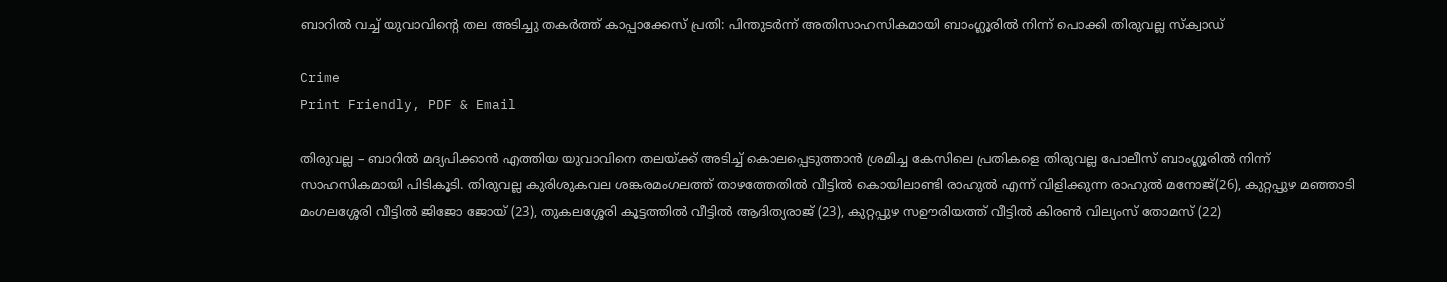ബാറിൽ വച്ച് യുവാവിന്റെ തല അടിച്ചു തകർത്ത് കാപ്പാക്കേസ് പ്രതി: പിന്തുടർന്ന് അതിസാഹസികമായി ബാംഗ്ലൂരിൽ നിന്ന് പൊക്കി തിരുവല്ല സ്‌ക്വാഡ്

Crime
Print Friendly, PDF & Email

തിരുവല്ല – ബാറിൽ മദ്യപിക്കാൻ എത്തിയ യുവാവിനെ തലയ്ക്ക് അടിച്ച് കൊലപ്പെടുത്താൻ ശ്രമിച്ച കേസിലെ പ്രതികളെ തിരുവല്ല പോലീസ് ബാംഗ്ലൂരിൽ നിന്ന് സാഹസികമായി പിടികൂടി. തിരുവല്ല കുരിശുകവല ശങ്കരമംഗലത്ത് താഴത്തേതിൽ വീട്ടിൽ കൊയിലാണ്ടി രാഹുൽ എന്ന് വിളിക്കുന്ന രാഹുൽ മനോജ്(26), കുറ്റപ്പുഴ മഞ്ഞാടി മംഗലശ്ശേരി വീട്ടിൽ ജിജോ ജോയ് (23), തുകലശ്ശേരി കൂട്ടത്തിൽ വീട്ടിൽ ആദിത്യരാജ് (23), കുറ്റപ്പുഴ സഊരിയത്ത് വീട്ടിൽ കിരൺ വില്യംസ് തോമസ് (22)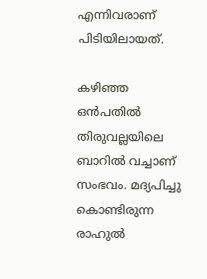എന്നിവരാണ് പിടിയിലായത്.

കഴിഞ്ഞ ഒൻപതിൽ തിരുവല്ലയിലെ ബാറിൽ വച്ചാണ് സംഭവം. മദ്യപിച്ചു കൊണ്ടിരുന്ന രാഹുൽ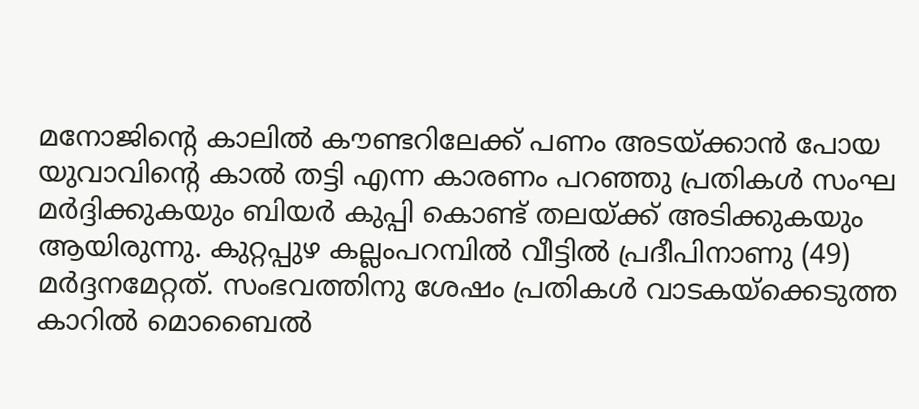മനോജിന്റെ കാലിൽ കൗണ്ടറിലേക്ക് പണം അടയ്ക്കാൻ പോയ യുവാവിന്റെ കാൽ തട്ടി എന്ന കാരണം പറഞ്ഞു പ്രതികൾ സംഘ മർദ്ദിക്കുകയും ബിയർ കുപ്പി കൊണ്ട് തലയ്ക്ക് അടിക്കുകയും ആയിരുന്നു. കുറ്റപ്പുഴ കല്ലംപറമ്പിൽ വീട്ടിൽ പ്രദീപിനാണു (49) മർദ്ദനമേറ്റത്. സംഭവത്തിനു ശേഷം പ്രതികൾ വാടകയ്‌ക്കെടുത്ത കാറിൽ മൊബൈൽ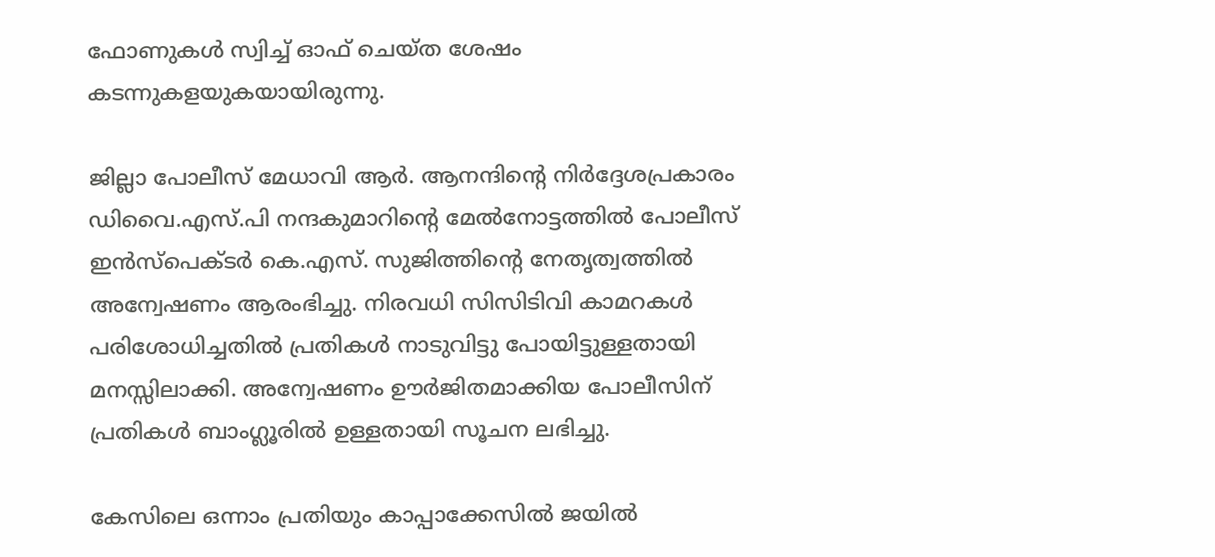ഫോണുകൾ സ്വിച്ച് ഓഫ് ചെയ്ത ശേഷം കടന്നുകളയുകയായിരുന്നു.

ജില്ലാ പോലീസ് മേധാവി ആർ. ആനന്ദിന്റെ നിർദ്ദേശപ്രകാരം ഡിവൈ.എസ്.പി നന്ദകുമാറിന്റെ മേൽനോട്ടത്തിൽ പോലീസ് ഇൻസ്‌പെക്ടർ കെ.എസ്. സുജിത്തിന്റെ നേതൃത്വത്തിൽ അന്വേഷണം ആരംഭിച്ചു. നിരവധി സിസിടിവി കാമറകൾ പരിശോധിച്ചതിൽ പ്രതികൾ നാടുവിട്ടു പോയിട്ടുള്ളതായി മനസ്സിലാക്കി. അന്വേഷണം ഊർജിതമാക്കിയ പോലീസിന് പ്രതികൾ ബാംഗ്ലൂരിൽ ഉള്ളതായി സൂചന ലഭിച്ചു.

കേസിലെ ഒന്നാം പ്രതിയും കാപ്പാക്കേസിൽ ജയിൽ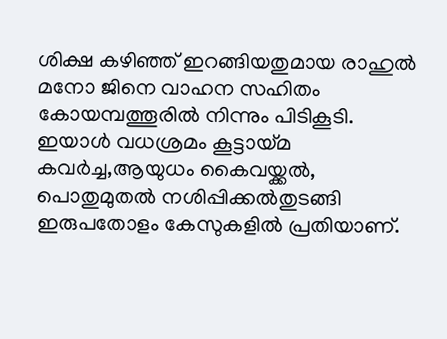ശിക്ഷ കഴിഞ്ഞ് ഇറങ്ങിയതുമായ രാഹുൽ മനോ ജിനെ വാഹന സഹിതം കോയമ്പത്തൂരിൽ നിന്നും പിടികൂടി. ഇയാൾ വധശ്രമം കൂട്ടായ്മ കവർച്ച,ആയുധം കൈവയ്ക്കൽ, പൊതുമുതൽ നശിപ്പിക്കൽതുടങ്ങി ഇരുപതോളം കേസുകളിൽ പ്രതിയാണ്.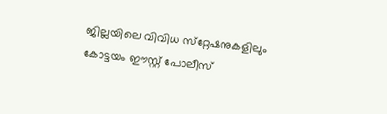ജില്ലയിലെ വിവിധ സ്‌റ്റേഷനുകളിലും കോട്ടയം ഈസ്റ്റ് പോലീസ്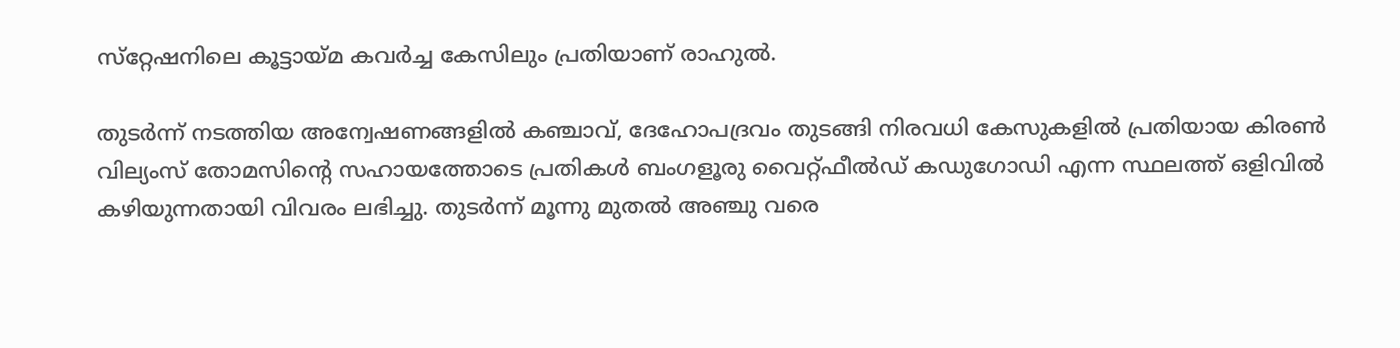സ്‌റ്റേഷനിലെ കൂട്ടായ്മ കവർച്ച കേസിലും പ്രതിയാണ് രാഹുൽ.

തുടർന്ന് നടത്തിയ അന്വേഷണങ്ങളിൽ കഞ്ചാവ്, ദേഹോപദ്രവം തുടങ്ങി നിരവധി കേസുകളിൽ പ്രതിയായ കിരൺ വില്യംസ് തോമസിന്റെ സഹായത്തോടെ പ്രതികൾ ബംഗളൂരു വൈറ്റ്ഫീൽഡ് കഡുഗോഡി എന്ന സ്ഥലത്ത് ഒളിവിൽ കഴിയുന്നതായി വിവരം ലഭിച്ചു. തുടർന്ന് മൂന്നു മുതൽ അഞ്ചു വരെ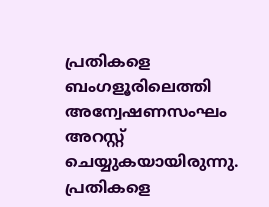പ്രതികളെ ബംഗളൂരിലെത്തി അന്വേഷണസംഘം അറസ്റ്റ് ചെയ്യുകയായിരുന്നു. പ്രതികളെ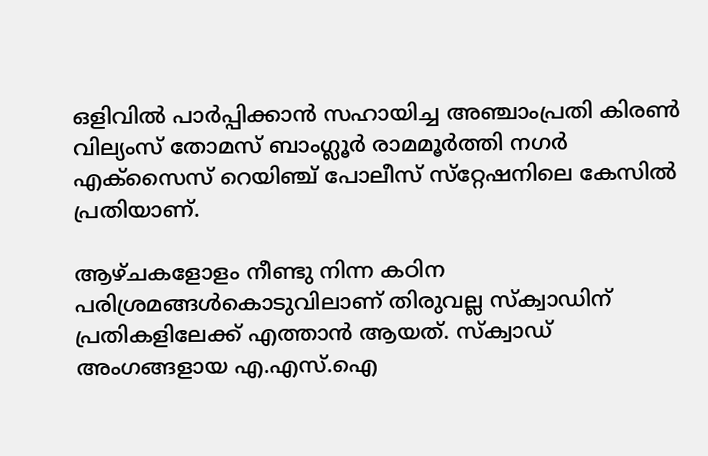ഒളിവിൽ പാർപ്പിക്കാൻ സഹായിച്ച അഞ്ചാംപ്രതി കിരൺ വില്യംസ് തോമസ് ബാംഗ്ലൂർ രാമമൂർത്തി നഗർ എക്‌സൈസ് റെയിഞ്ച് പോലീസ് സ്‌റ്റേഷനിലെ കേസിൽ പ്രതിയാണ്.

ആഴ്ചകളോളം നീണ്ടു നിന്ന കഠിന പരിശ്രമങ്ങൾകൊടുവിലാണ് തിരുവല്ല സ്‌ക്വാഡിന് പ്രതികളിലേക്ക് എത്താൻ ആയത്. സ്‌ക്വാഡ് അംഗങ്ങളായ എ.എസ്.ഐ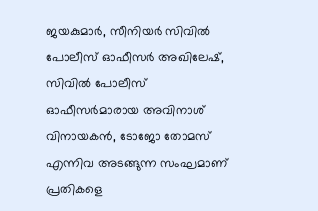ജയകുമാർ, സീനിയർ സിവിൽ പോലീസ് ഓഫീസർ അഖിലേഷ്, സിവിൽ പോലീസ് ഓഫീസർമാരായ അവിനാശ് വിനായകൻ, ടോജോ തോമസ് എന്നിവ അടങ്ങുന്ന സംഘമാണ് പ്രതികളെ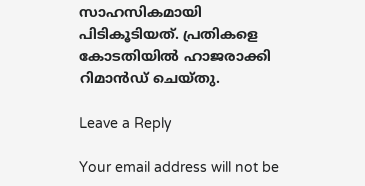സാഹസികമായി പിടികൂടിയത്. പ്രതികളെ കോടതിയിൽ ഹാജരാക്കി റിമാൻഡ് ചെയ്തു.

Leave a Reply

Your email address will not be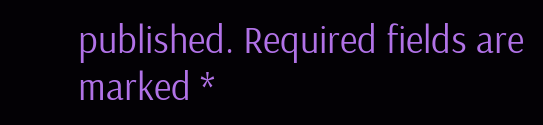published. Required fields are marked *